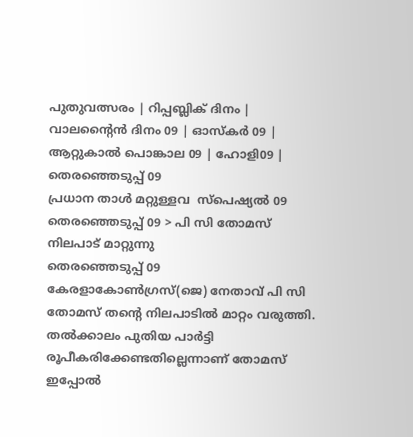പുതുവത്സരം | റിപ്പബ്ലിക് ദിനം | വാലന്‍റൈന്‍ ദിനം 09 | ഓസ്കര്‍ ‍09 | ആറ്റുകാല്‍ പൊങ്കാല 09 | ഹോളി09 | തെരഞ്ഞെടുപ്പ് 09
പ്രധാന താള്‍ മറ്റുള്ളവ  സ്പെഷ്യല്‍ 09  തെരഞ്ഞെടുപ്പ് 09 > പി സി തോമസ് നിലപാട് മാറ്റുന്നു
തെരഞ്ഞെടുപ്പ് 09
കേരളാകോണ്‍ഗ്രസ്(ജെ) നേതാവ് പി സി തോമസ് തന്‍റെ നിലപാടില്‍ മാറ്റം വരുത്തി. തല്‍ക്കാലം പുതിയ പാര്‍ട്ടി രൂപീകരിക്കേണ്ടതില്ലെന്നാണ് തോമസ് ഇപ്പോല്‍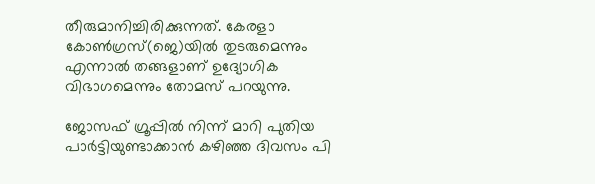തീരുമാനിച്ചിരിക്കുന്നത്. കേരളാ കോണ്‍ഗ്രസ്(ജെ)യില്‍ തുടരുമെന്നും എന്നാല്‍ തങ്ങളാണ് ഉദ്യോഗിക വിഭാഗമെന്നും തോമസ് പറയുന്നു.

ജോസഫ് ഗ്രൂപ്പില്‍ നിന്ന് മാറി പുതിയ പാര്‍ട്ടിയുണ്ടാക്കാന്‍ കഴിഞ്ഞ ദിവസം പി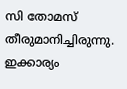സി തോമസ് തീരുമാനിച്ചിരുന്നു. ഇക്കാര്യം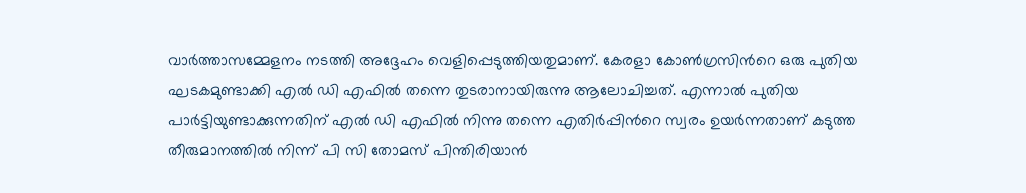വാര്‍ത്താസമ്മേളനം നടത്തി അദ്ദേഹം വെളിപ്പെടുത്തിയതുമാണ്. കേരളാ കോണ്‍ഗ്രസിന്‍റെ ഒരു പുതിയ ഘടകമുണ്ടാക്കി എല്‍ ഡി എഫില്‍ തന്നെ തുടരാനായിരുന്നു ആലോചിച്ചത്. എന്നാല്‍ പുതിയ പാര്‍ട്ടിയുണ്ടാക്കുന്നതിന് എല്‍ ഡി എഫില്‍ നിന്നു തന്നെ എതിര്‍പ്പിന്‍റെ സ്വരം ഉയര്‍ന്നതാണ് കടുത്ത തീരുമാനത്തില്‍ നിന്ന് പി സി തോമസ് പിന്തിരിയാന്‍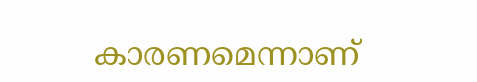കാരണമെന്നാണ്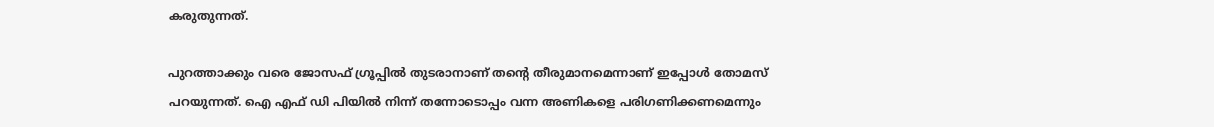കരുതുന്നത്.

പുറത്താക്കും വരെ ജോസഫ്‌ ഗ്രൂപ്പില്‍ തുടരാനാണ് തന്‍റെ തീരുമാനമെന്നാണ് ഇപ്പോള്‍ തോമസ് പറയുന്നത്. ഐ എഫ് ഡി പിയില്‍ നിന്ന് തന്നോടൊപ്പം വന്ന അണികളെ പരിഗണിക്കണമെന്നും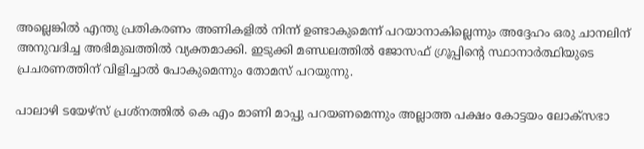അല്ലെങ്കില്‍ എന്തു പ്രതികരണം അണികളില്‍ നിന്ന് ഉണ്ടാകുമെന്ന് പറയാനാകില്ലെന്നും അദ്ദേഹം ഒരു ചാനലിന് അനുവദിച്ച അഭിമുഖത്തില്‍ വ്യക്തമാക്കി. ഇടുക്കി മണ്ഡലത്തില്‍ ജോസഫ് ഗ്രൂപ്പിന്‍റെ സ്ഥാനാര്‍ത്ഥിയുടെ പ്രചരണത്തിന് വിളിച്ചാല്‍ പോകുമെന്നും തോമസ് പറയുന്നു.

പാലാഴി ടയേഴ്സ് പ്രശ്നത്തില്‍ കെ എം മാണി മാപ്പു പറയണമെന്നും അല്ലാത്ത പക്ഷം കോട്ടയം ലോക്സഭാ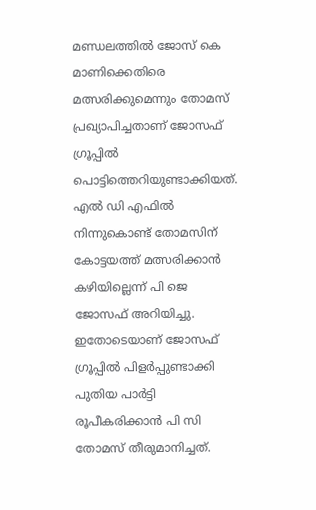മണ്ഡലത്തില്‍ ജോസ് കെ മാണിക്കെതിരെ മത്സരിക്കുമെന്നും തോമസ് പ്രഖ്യാപിച്ചതാണ് ജോസഫ് ഗ്രൂപ്പില്‍ പൊട്ടിത്തെറിയുണ്ടാക്കിയത്. എല്‍ ഡി എഫില്‍ നിന്നുകൊണ്ട് തോമസിന് കോട്ടയത്ത് മത്സരിക്കാന്‍ കഴിയില്ലെന്ന് പി ജെ ജോസഫ് അറിയിച്ചു. ഇതോടെയാണ് ജോസഫ് ഗ്രൂപ്പില്‍ പിളര്‍പ്പുണ്ടാക്കി പുതിയ പാര്‍ട്ടി രൂപീകരിക്കാന്‍ പി സി തോമസ് തീരുമാനിച്ചത്.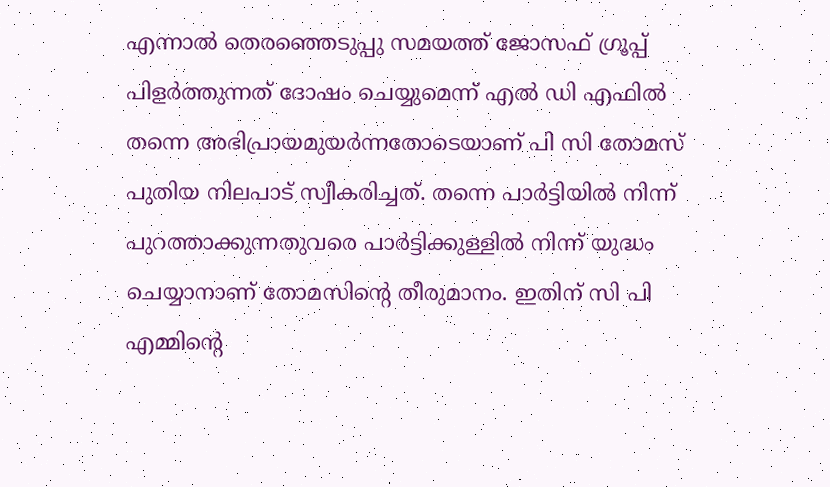എന്നാല്‍ തെരഞ്ഞെടുപ്പു സമയത്ത് ജോസഫ് ഗ്രൂപ്പ് പിളര്‍ത്തുന്നത് ദോഷം ചെയ്യുമെന്ന് എല്‍ ഡി എഫില്‍ തന്നെ അഭിപ്രായമുയര്‍ന്നതോടെയാണ് പി സി തോമസ് പുതിയ നിലപാട് സ്വീകരിച്ചത്. തന്നെ പാര്‍ട്ടിയില്‍ നിന്ന് പുറത്താക്കുന്നതുവരെ പാര്‍ട്ടിക്കുള്ളില്‍ നിന്ന് യുദ്ധം ചെയ്യാനാണ് തോമസിന്‍റെ തീരുമാനം. ഇതിന് സി പി എമ്മിന്‍റെ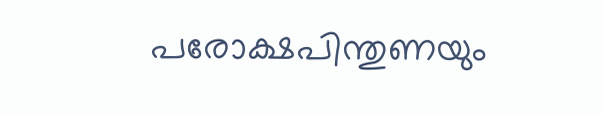പരോക്ഷപിന്തുണയും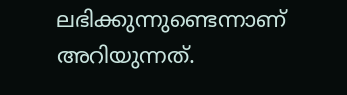ലഭിക്കുന്നുണ്ടെന്നാണ് അറിയുന്നത്.